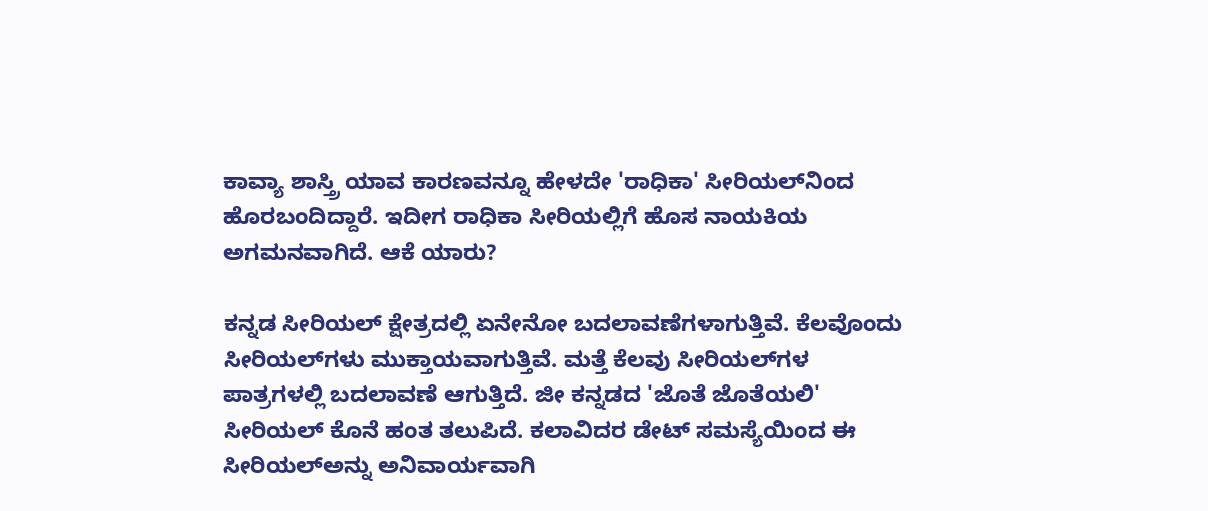ಕಾವ್ಯಾ ಶಾಸ್ತ್ರಿ ಯಾವ ಕಾರಣವನ್ನೂ ಹೇಳದೇ 'ರಾಧಿಕಾ' ಸೀರಿಯಲ್‌ನಿಂದ ಹೊರಬಂದಿದ್ದಾರೆ. ಇದೀಗ ರಾಧಿಕಾ ಸೀರಿಯಲ್ಲಿಗೆ ಹೊಸ ನಾಯಕಿಯ ಅಗಮನವಾಗಿದೆ. ಆಕೆ ಯಾರು?

ಕನ್ನಡ ಸೀರಿಯಲ್ ಕ್ಷೇತ್ರದಲ್ಲಿ ಏನೇನೋ ಬದಲಾವಣೆಗಳಾಗುತ್ತಿವೆ. ಕೆಲವೊಂದು ಸೀರಿಯಲ್‌ಗಳು ಮುಕ್ತಾಯವಾಗುತ್ತಿವೆ. ಮತ್ತೆ ಕೆಲವು ಸೀರಿಯಲ್‌ಗಳ ಪಾತ್ರಗಳಲ್ಲಿ ಬದಲಾವಣೆ ಆಗುತ್ತಿದೆ. ಜೀ ಕನ್ನಡದ 'ಜೊತೆ ಜೊತೆಯಲಿ' ಸೀರಿಯಲ್ ಕೊನೆ ಹಂತ ತಲುಪಿದೆ. ಕಲಾವಿದರ ಡೇಟ್ ಸಮಸ್ಯೆಯಿಂದ ಈ ಸೀರಿಯಲ್‌ಅನ್ನು ಅನಿವಾರ್ಯವಾಗಿ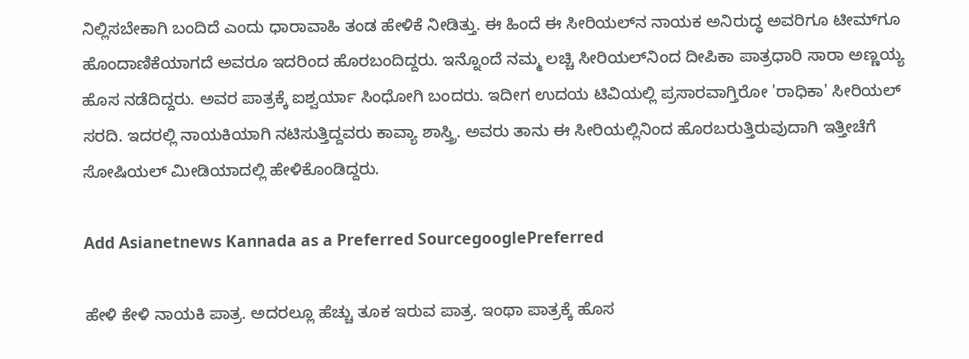ನಿಲ್ಲಿಸಬೇಕಾಗಿ ಬಂದಿದೆ ಎಂದು ಧಾರಾವಾಹಿ ತಂಡ ಹೇಳಿಕೆ ನೀಡಿತ್ತು. ಈ ಹಿಂದೆ ಈ ಸೀರಿಯಲ್‌ನ ನಾಯಕ ಅನಿರುದ್ಧ ಅವರಿಗೂ ಟೀಮ್‌ಗೂ ಹೊಂದಾಣಿಕೆಯಾಗದೆ ಅವರೂ ಇದರಿಂದ ಹೊರಬಂದಿದ್ದರು. ಇನ್ನೊಂದೆ ನಮ್ಮ ಲಚ್ಚಿ ಸೀರಿಯಲ್‌ನಿಂದ ದೀಪಿಕಾ ಪಾತ್ರಧಾರಿ ಸಾರಾ ಅಣ್ಣಯ್ಯ ಹೊಸ ನಡೆದಿದ್ದರು. ಅವರ ಪಾತ್ರಕ್ಕೆ ಐಶ್ವರ್ಯಾ ಸಿಂಧೋಗಿ ಬಂದರು. ಇದೀಗ ಉದಯ ಟಿವಿಯಲ್ಲಿ ಪ್ರಸಾರವಾಗ್ತಿರೋ 'ರಾಧಿಕಾ' ಸೀರಿಯಲ್ ಸರದಿ. ಇದರಲ್ಲಿ ನಾಯಕಿಯಾಗಿ ನಟಿಸುತ್ತಿದ್ದವರು ಕಾವ್ಯಾ ಶಾಸ್ತ್ರಿ. ಅವರು ತಾನು ಈ ಸೀರಿಯಲ್ಲಿನಿಂದ ಹೊರಬರುತ್ತಿರುವುದಾಗಿ ಇತ್ತೀಚೆಗೆ ಸೋಷಿಯಲ್ ಮೀಡಿಯಾದಲ್ಲಿ ಹೇಳಿಕೊಂಡಿದ್ದರು.

Add Asianetnews Kannada as a Preferred SourcegooglePreferred

ಹೇಳಿ ಕೇಳಿ ನಾಯಕಿ ಪಾತ್ರ. ಅದರಲ್ಲೂ ಹೆಚ್ಚು ತೂಕ ಇರುವ ಪಾತ್ರ. ಇಂಥಾ ಪಾತ್ರಕ್ಕೆ ಹೊಸ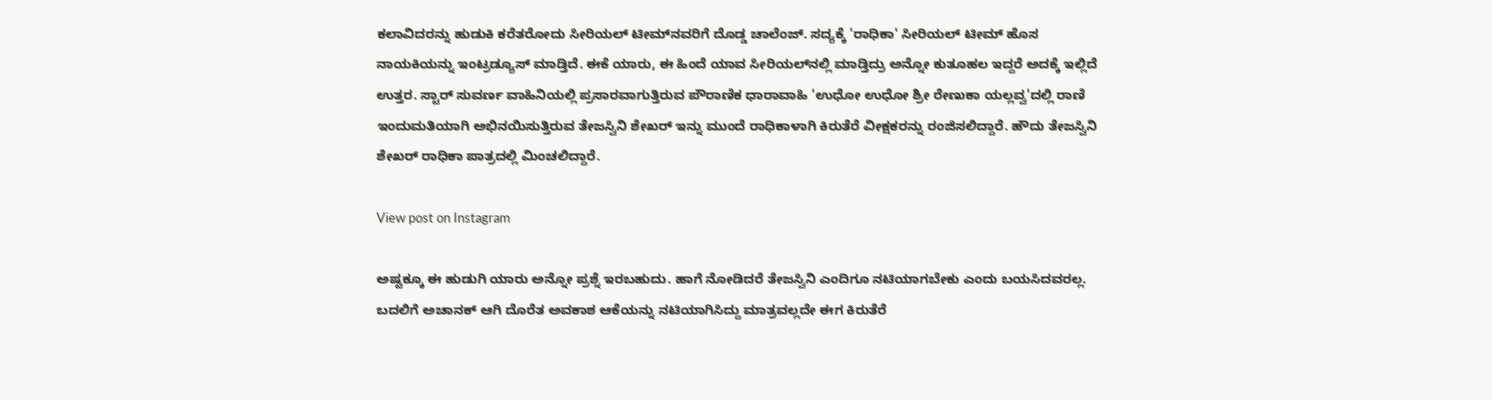ಕಲಾವಿದರನ್ನು ಹುಡುಕಿ ಕರೆತರೋದು ಸೀರಿಯಲ್ ಟೀಮ್‌ನವರಿಗೆ ದೊಡ್ಡ ಚಾಲೆಂಜ್. ಸದ್ಯಕ್ಕೆ 'ರಾಧಿಕಾ' ಸೀರಿಯಲ್ ಟೀಮ್ ಹೊಸ ನಾಯಕಿಯನ್ನು ಇಂಟ್ರಡ್ಯೂಸ್ ಮಾಡ್ತಿದೆ. ಈಕೆ ಯಾರು, ಈ ಹಿಂದೆ ಯಾವ ಸೀರಿಯಲ್‌ನಲ್ಲಿ ಮಾಡ್ತಿದ್ರು ಅನ್ನೋ ಕುತೂಹಲ ಇದ್ದರೆ ಅದಕ್ಕೆ ಇಲ್ಲಿದೆ ಉತ್ತರ. ಸ್ಟಾರ್ ಸುವರ್ಣ ವಾಹಿನಿಯಲ್ಲಿ ಪ್ರಸಾರವಾಗುತ್ತಿರುವ ಪೌರಾಣಿಕ ಧಾರಾವಾಹಿ 'ಉಧೋ ಉಧೋ ಶ್ರೀ ರೇಣುಕಾ ಯಲ್ಲವ್ವ'ದಲ್ಲಿ ರಾಣಿ ಇಂದುಮತಿಯಾಗಿ ಅಭಿನಯಿಸುತ್ತಿರುವ ತೇಜಸ್ವಿನಿ ಶೇಖರ್ ಇನ್ನು ಮುಂದೆ ರಾಧಿಕಾಳಾಗಿ ಕಿರುತೆರೆ ವೀಕ್ಷಕರನ್ನು ರಂಜಿಸಲಿದ್ದಾರೆ. ಹೌದು ತೇಜಸ್ವಿನಿ ಶೇಖರ್ ರಾಧಿಕಾ ಪಾತ್ರದಲ್ಲಿ ಮಿಂಚಲಿದ್ದಾರೆ.

View post on Instagram

ಅಷ್ಟಕ್ಕೂ ಈ ಹುಡುಗಿ ಯಾರು ಅನ್ನೋ ಪ್ರಶ್ನೆ ಇರಬಹುದು. ಹಾಗೆ ನೋಡಿದರೆ ತೇಜಸ್ವಿನಿ ಎಂದಿಗೂ ನಟಿಯಾಗಬೇಕು ಎಂದು ಬಯಸಿದವರಲ್ಲ. ಬದಲಿಗೆ ಅಚಾನಕ್ ಆಗಿ ದೊರೆತ ಅವಕಾಶ ಆಕೆಯನ್ನು ನಟಿಯಾಗಿಸಿದ್ದು ಮಾತ್ರವಲ್ಲದೇ ಈಗ ಕಿರುತೆರೆ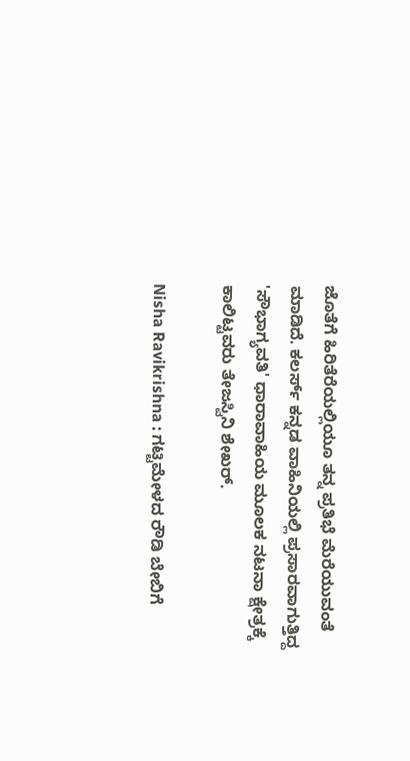ಜೊತೆಗೆ ಹಿರಿತೆರೆಯಲ್ಲಿಯೂ ತನ್ನ ಪ್ರತಿಭೆ ಮೆರೆಯುವಂತೆ ಮಾಡಿದೆ. ಕಲರ್ಸ್ ಕನ್ನಡ ವಾಹಿನಿಯಲ್ಲಿ ಪ್ರಸಾರವಾಗುತ್ತಿದ್ದ 'ಸೌಭಾಗ್ಯವತಿ' ಧಾರಾವಾಹಿಯ ಮೂಲಕ ನಟನಾ ಕ್ಷೇತ್ರಕ್ಕೆ ಕಾಲಿಟ್ಟವರು ತೇಜಸ್ವಿನಿ ಶೇಖರ್.

Nisha Ravikrishna : ಗಟ್ಟಿಮೇಳದ ರೌಡಿ ಬೇಬಿಗೆ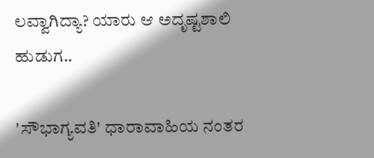ಲವ್ವಾಗಿದ್ಯಾ? ಯಾರು ಆ ಅದೃಷ್ಟಶಾಲಿ ಹುಡುಗ..

'ಸೌಭಾಗ್ಯವತಿ' ಧಾರಾವಾಹಿಯ ನಂತರ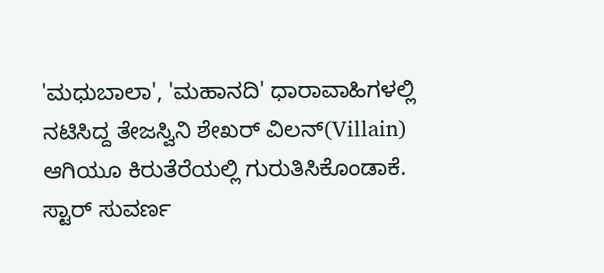'ಮಧುಬಾಲಾ', 'ಮಹಾನದಿ' ಧಾರಾವಾಹಿಗಳಲ್ಲಿ ನಟಿಸಿದ್ದ ತೇಜಸ್ವಿನಿ ಶೇಖರ್ ವಿಲನ್(Villain) ಆಗಿಯೂ ಕಿರುತೆರೆಯಲ್ಲಿ ಗುರುತಿಸಿಕೊಂಡಾಕೆ. ಸ್ಟಾರ್ ಸುವರ್ಣ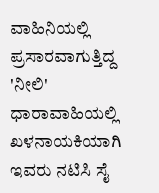ವಾಹಿನಿಯಲ್ಲಿ ಪ್ರಸಾರವಾಗುತ್ತಿದ್ದ 'ನೀಲಿ' ಧಾರಾವಾಹಿಯಲ್ಲಿ ಖಳನಾಯಕಿಯಾಗಿ ಇವರು ನಟಿಸಿ ಸೈ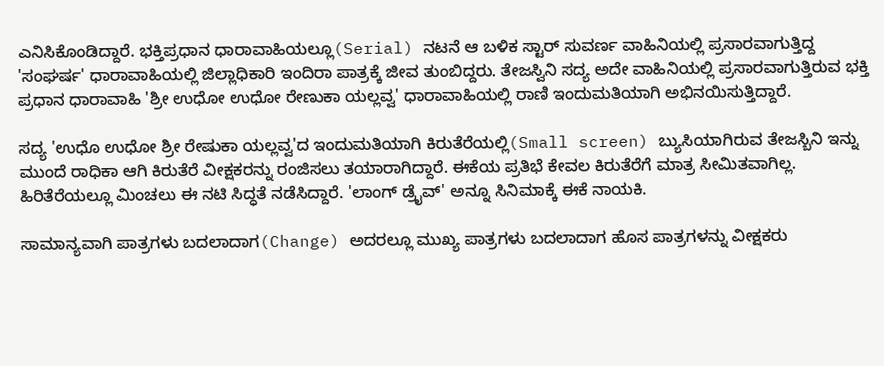ಎನಿಸಿಕೊಂಡಿದ್ದಾರೆ. ಭಕ್ತಿಪ್ರಧಾನ ಧಾರಾವಾಹಿಯಲ್ಲೂ(Serial) ನಟನೆ ಆ ಬಳಿಕ ಸ್ಟಾರ್ ಸುವರ್ಣ ವಾಹಿನಿಯಲ್ಲಿ ಪ್ರಸಾರವಾಗುತ್ತಿದ್ದ 'ಸಂಘರ್ಷ' ಧಾರಾವಾಹಿಯಲ್ಲಿ ಜಿಲ್ಲಾಧಿಕಾರಿ ಇಂದಿರಾ ಪಾತ್ರಕ್ಕೆ ಜೀವ ತುಂಬಿದ್ದರು. ತೇಜಸ್ವಿನಿ ಸದ್ಯ ಅದೇ ವಾಹಿನಿಯಲ್ಲಿ ಪ್ರಸಾರವಾಗುತ್ತಿರುವ ಭಕ್ತಿ ಪ್ರಧಾನ ಧಾರಾವಾಹಿ 'ಶ್ರೀ ಉಧೋ ಉಧೋ ರೇಣುಕಾ ಯಲ್ಲವ್ವ' ಧಾರಾವಾಹಿಯಲ್ಲಿ ರಾಣಿ ಇಂದುಮತಿಯಾಗಿ ಅಭಿನಯಿಸುತ್ತಿದ್ದಾರೆ.

ಸದ್ಯ 'ಉಧೊ ಉಧೋ ಶ್ರೀ ರೇಷುಕಾ ಯಲ್ಲವ್ವ'ದ ಇಂದುಮತಿಯಾಗಿ ಕಿರುತೆರೆಯಲ್ಲಿ(Small screen) ಬ್ಯುಸಿಯಾಗಿರುವ ತೇಜಸ್ಬಿನಿ ಇನ್ನು ಮುಂದೆ ರಾಧಿಕಾ ಆಗಿ ಕಿರುತೆರೆ ವೀಕ್ಷಕರನ್ನು ರಂಜಿಸಲು ತಯಾರಾಗಿದ್ದಾರೆ. ಈಕೆಯ ಪ್ರತಿಭೆ ಕೇವಲ ಕಿರುತೆರೆಗೆ ಮಾತ್ರ ಸೀಮಿತವಾಗಿಲ್ಲ. ಹಿರಿತೆರೆಯಲ್ಲೂ ಮಿಂಚಲು ಈ ನಟಿ ಸಿದ್ಧತೆ ನಡೆಸಿದ್ದಾರೆ. 'ಲಾಂಗ್ ಡ್ರೈವ್' ಅನ್ನೂ ಸಿನಿಮಾಕ್ಕೆ ಈಕೆ ನಾಯಕಿ.

ಸಾಮಾನ್ಯವಾಗಿ ಪಾತ್ರಗಳು ಬದಲಾದಾಗ(Change) ಅದರಲ್ಲೂ ಮುಖ್ಯ ಪಾತ್ರಗಳು ಬದಲಾದಾಗ ಹೊಸ ಪಾತ್ರಗಳನ್ನು ವೀಕ್ಷಕರು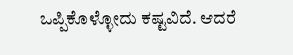ಒಪ್ಪಿಕೊಳ್ಳೋದು ಕಷ್ಟವಿದೆ. ಆದರೆ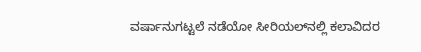ವರ್ಷಾನುಗಟ್ಟಲೆ ನಡೆಯೋ ಸೀರಿಯಲ್‌ನಲ್ಲಿ ಕಲಾವಿದರ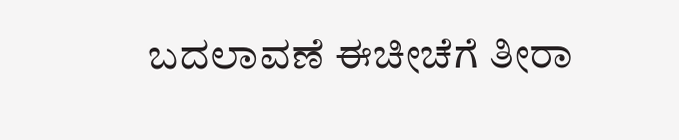ಬದಲಾವಣೆ ಈಚೀಚೆಗೆ ತೀರಾ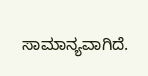ಸಾಮಾನ್ಯವಾಗಿದೆ.